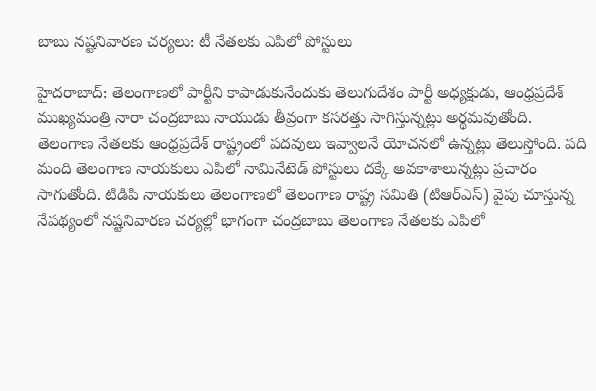బాబు నష్టనివారణ చర్యలు: టీ నేతలకు ఎపిలో పోస్టులు

హైదరాబాద్: తెలంగాణలో పార్టీని కాపాడుకునేందుకు తెలుగుదేశం పార్టీ అధ్యక్షుడు, ఆంధ్రప్రదేశ్ ముఖ్యమంత్రి నారా చంద్రబాబు నాయుడు తీవ్రంగా కసరత్తు సాగిస్తున్నట్లు అర్థమవుతోంది. తెలంగాణ నేతలకు ఆంధ్రప్రదేశ్ రాష్ట్రంలో పదవులు ఇవ్వాలనే యోచనలో ఉన్నట్లు తెలుస్తోంది. పది మంది తెలంగాణ నాయకులు ఎపిలో నామినేటెడ్ పోస్టులు దక్కే అవకాశాలున్నట్లు ప్రచారం సాగుతోంది. టిడిపి నాయకులు తెలంగాణలో తెలంగాణ రాష్ట్ర సమితి (టిఆర్ఎస్) వైపు చూస్తున్న నేపథ్యంలో నష్టనివారణ చర్యల్లో భాగంగా చంద్రబాబు తెలంగాణ నేతలకు ఎపిలో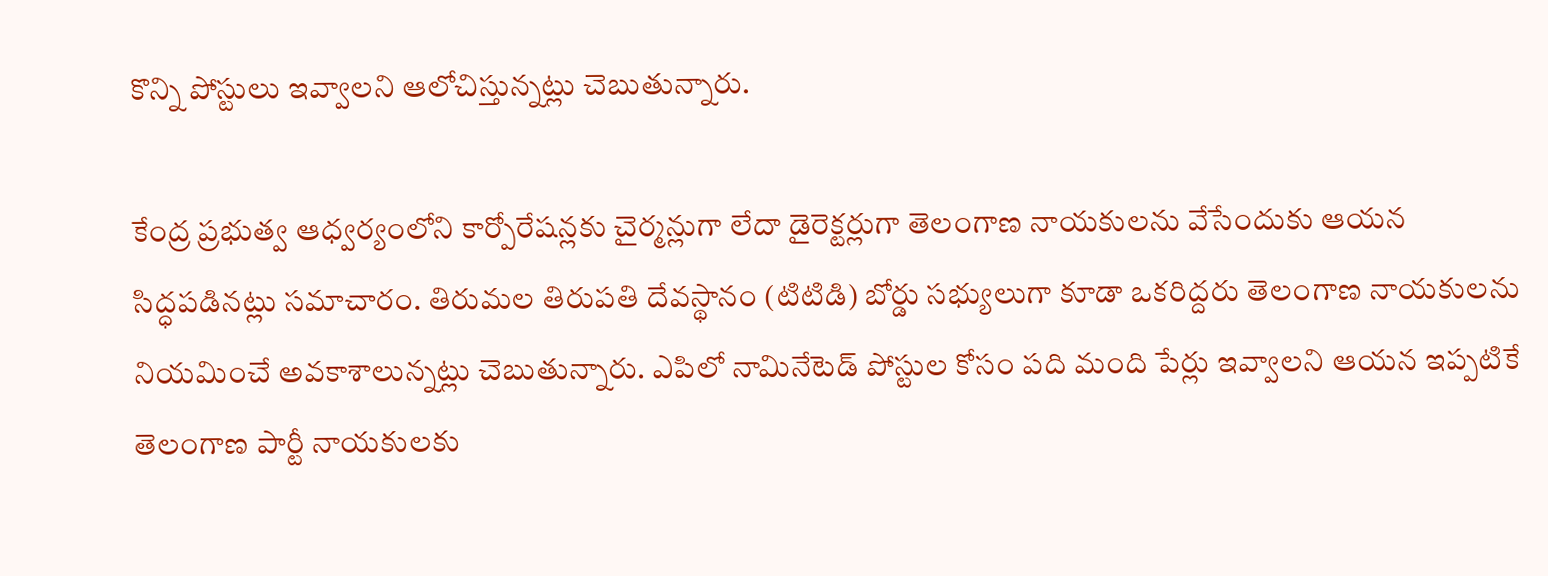కొన్ని పోస్టులు ఇవ్వాలని ఆలోచిస్తున్నట్లు చెబుతున్నారు.

కేంద్ర ప్రభుత్వ ఆధ్వర్యంలోని కార్పోరేషన్లకు చైర్మన్లుగా లేదా డైరెక్టర్లుగా తెలంగాణ నాయకులను వేసేందుకు ఆయన సిద్ధపడినట్లు సమాచారం. తిరుమల తిరుపతి దేవస్థానం (టిటిడి) బోర్డు సభ్యులుగా కూడా ఒకరిద్దరు తెలంగాణ నాయకులను నియమించే అవకాశాలున్నట్లు చెబుతున్నారు. ఎపిలో నామినేటెడ్ పోస్టుల కోసం పది మంది పేర్లు ఇవ్వాలని ఆయన ఇప్పటికే తెలంగాణ పార్టీ నాయకులకు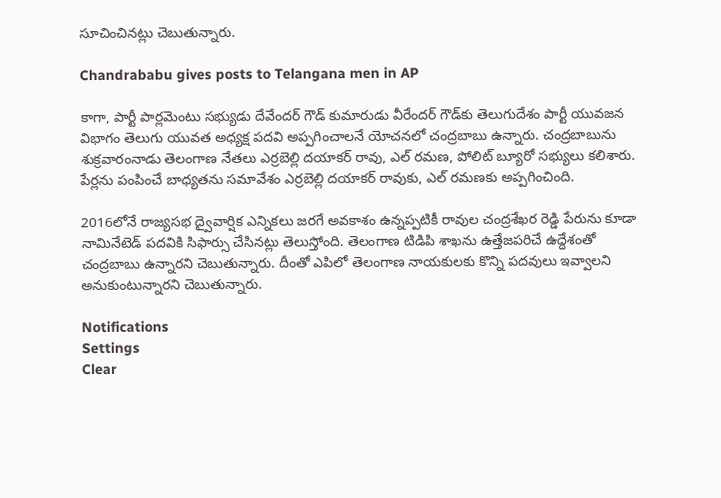సూచించినట్లు చెబుతున్నారు.

Chandrababu gives posts to Telangana men in AP

కాగా, పార్టీ పార్లమెంటు సభ్యుడు దేవేందర్ గౌడ్ కుమారుడు వీరేందర్ గౌడ్‌కు తెలుగుదేశం పార్టీ యువజన విభాగం తెలుగు యువత అధ్యక్ష పదవి అప్పగించాలనే యోచనలో చంద్రబాబు ఉన్నారు. చంద్రబాబును శుక్రవారంనాడు తెలంగాణ నేతలు ఎర్రబెల్లి దయాకర్ రావు, ఎల్ రమణ, పోలిట్ బ్యూరో సభ్యులు కలిశారు. పేర్లను పంపించే బాధ్యతను సమావేశం ఎర్రబెల్లి దయాకర్ రావుకు, ఎల్ రమణకు అప్పగించింది.

2016లోనే రాజ్యసభ ద్వైవార్షిక ఎన్నికలు జరగే అవకాశం ఉన్నప్పటికీ రావుల చంద్రశేఖర రెడ్డి పేరును కూడా నామినేటెడ్ పదవికి సిఫార్సు చేసినట్లు తెలుస్తోంది. తెలంగాణ టిడిపి శాఖను ఉత్తేజపరిచే ఉద్దేశంతో చంద్రబాబు ఉన్నారని చెబుతున్నారు. దీంతో ఎపిలో తెలంగాణ నాయకులకు కొన్ని పదవులు ఇవ్వాలని అనుకుంటున్నారని చెబుతున్నారు.

Notifications
Settings
Clear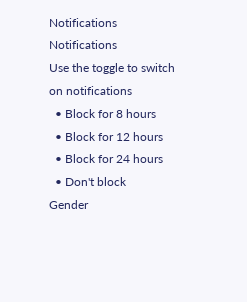Notifications
Notifications
Use the toggle to switch on notifications
  • Block for 8 hours
  • Block for 12 hours
  • Block for 24 hours
  • Don't block
Gender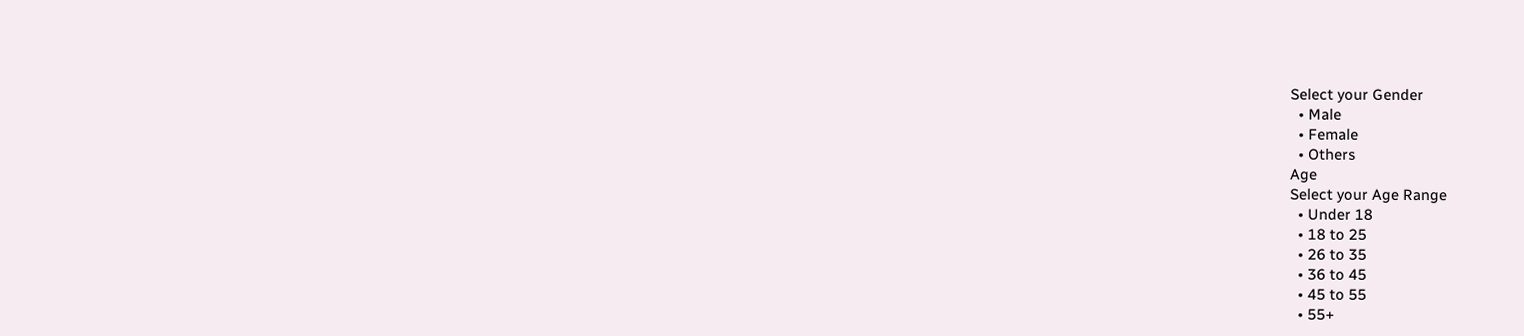Select your Gender
  • Male
  • Female
  • Others
Age
Select your Age Range
  • Under 18
  • 18 to 25
  • 26 to 35
  • 36 to 45
  • 45 to 55
  • 55+